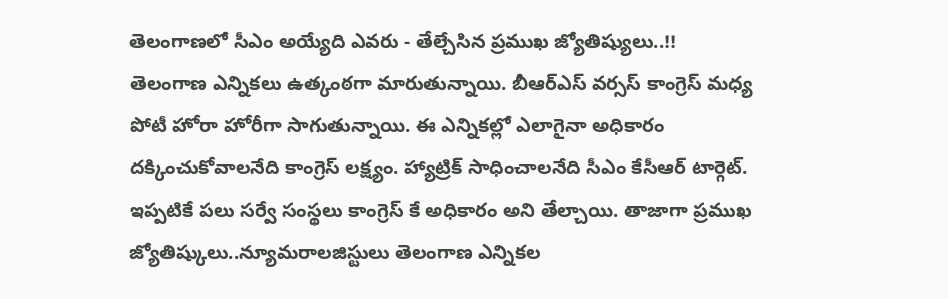తెలంగాణలో సీఎం అయ్యేది ఎవరు - తేల్చేసిన ప్రముఖ జ్యోతిష్యులు..!!
తెలంగాణ ఎన్నికలు ఉత్కంఠగా మారుతున్నాయి. బీఆర్ఎస్ వర్సస్ కాంగ్రెస్ మధ్య పోటీ హోరా హోరీగా సాగుతున్నాయి. ఈ ఎన్నికల్లో ఎలాగైనా అధికారం దక్కించుకోవాలనేది కాంగ్రెస్ లక్ష్యం. హ్యాట్రిక్ సాధించాలనేది సీఎం కేసీఆర్ టార్గెట్. ఇప్పటికే పలు సర్వే సంస్థలు కాంగ్రెస్ కే అధికారం అని తేల్చాయి. తాజాగా ప్రముఖ జ్యోతిష్కులు..న్యూమరాలజిస్టులు తెలంగాణ ఎన్నికల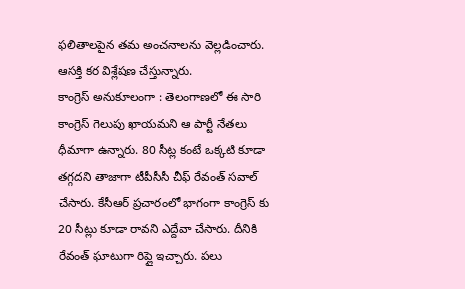ఫలితాలపైన తమ అంచనాలను వెల్లడించారు. ఆసక్తి కర విశ్లేషణ చేస్తున్నారు.
కాంగ్రెస్ అనుకూలంగా : తెలంగాణలో ఈ సారి కాంగ్రెస్ గెలుపు ఖాయమని ఆ పార్టీ నేతలు ధీమాగా ఉన్నారు. 80 సీట్ల కంటే ఒక్కటి కూడా తగ్గదని తాజాగా టీపీసీసీ చీఫ్ రేవంత్ సవాల్ చేసారు. కేసీఆర్ ప్రచారంలో భాగంగా కాంగ్రెస్ కు 20 సీట్లు కూడా రావని ఎద్దేవా చేసారు. దీనికి రేవంత్ ఘాటుగా రిప్లై ఇచ్చారు. పలు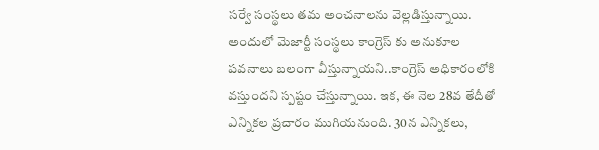సర్వే సంస్థలు తమ అంచనాలను వెల్లడిస్తున్నాయి. అందులో మెజార్టీ సంస్థలు కాంగ్రెస్ కు అనుకూల పవనాలు బలంగా వీస్తున్నాయని..కాంగ్రెస్ అధికారంలోకి వస్తుందని స్పష్టం చేస్తున్నాయి. ఇక, ఈ నెల 28వ తేదీతో ఎన్నికల ప్రచారం ముగియనుంది. 30న ఎన్నికలు,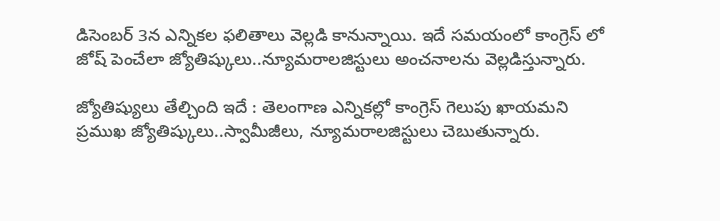డిసెంబర్ 3న ఎన్నికల ఫలితాలు వెల్లడి కానున్నాయి. ఇదే సమయంలో కాంగ్రెస్ లో జోష్ పెంచేలా జ్యోతిష్కులు..న్యూమరాలజిస్టులు అంచనాలను వెల్లడిస్తున్నారు.

జ్యోతిష్యులు తేల్చింది ఇదే : తెలంగాణ ఎన్నికల్లో కాంగ్రెస్ గెలుపు ఖాయమని ప్రముఖ జ్యోతిష్కులు..స్వామీజీలు, న్యూమరాలజిస్టులు చెబుతున్నారు.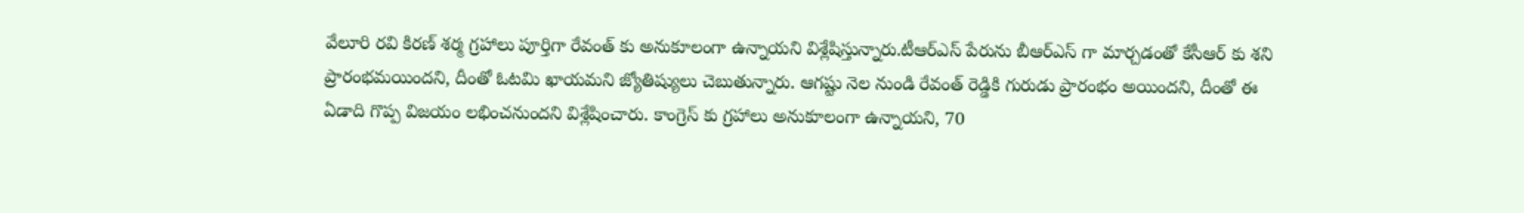వేలూరి రవి కిరణ్ శర్మ గ్రహాలు పూర్తిగా రేవంత్ కు అనుకూలంగా ఉన్నాయని విశ్లేషిస్తున్నారు.టీఆర్ఎస్ పేరును బీఆర్ఎస్ గా మార్చడంతో కేసీఆర్ కు శని ప్రారంభమయిందని, దీంతో ఓటమి ఖాయమని జ్యోతిష్యులు చెబుతున్నారు. ఆగష్టు నెల నుండి రేవంత్ రెడ్డికి గురుడు ప్రారంభం అయిందని, దీంతో ఈ ఏడాది గొప్ప విజయం లభించనుందని విశ్లేషించారు. కాంగ్రెస్ కు గ్రహాలు అనుకూలంగా ఉన్నాయని, 70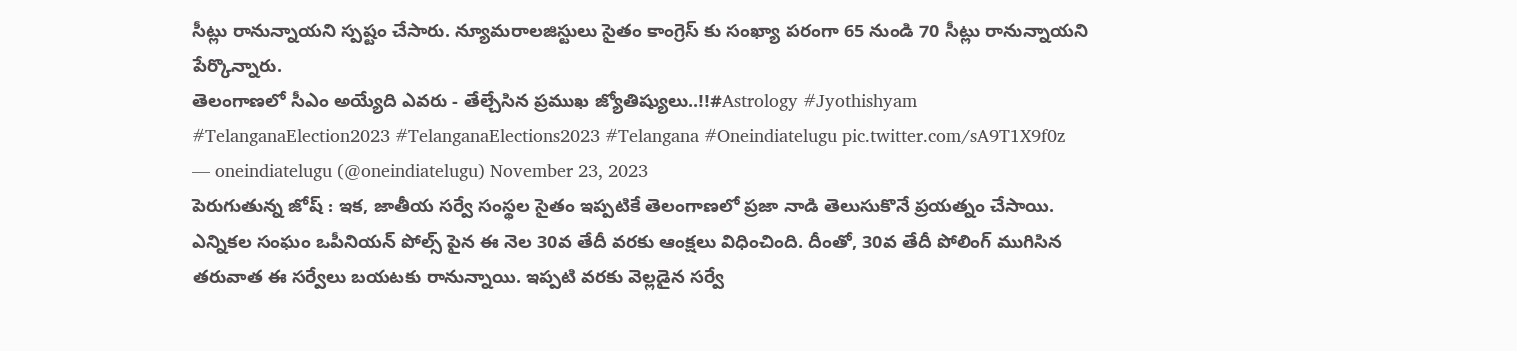సీట్లు రానున్నాయని స్పష్టం చేసారు. న్యూమరాలజిస్టులు సైతం కాంగ్రెస్ కు సంఖ్యా పరంగా 65 నుండి 70 సీట్లు రానున్నాయని పేర్కొన్నారు.
తెలంగాణలో సీఎం అయ్యేది ఎవరు - తేల్చేసిన ప్రముఖ జ్యోతిష్యులు..!!#Astrology #Jyothishyam #TelanganaElection2023 #TelanganaElections2023 #Telangana #Oneindiatelugu pic.twitter.com/sA9T1X9f0z
— oneindiatelugu (@oneindiatelugu) November 23, 2023
పెరుగుతున్న జోష్ : ఇక, జాతీయ సర్వే సంస్థల సైతం ఇప్పటికే తెలంగాణలో ప్రజా నాడి తెలుసుకొనే ప్రయత్నం చేసాయి. ఎన్నికల సంఘం ఒపీనియన్ పోల్స్ పైన ఈ నెల 30వ తేదీ వరకు ఆంక్షలు విధించింది. దీంతో, 30వ తేదీ పోలింగ్ ముగిసిన తరువాత ఈ సర్వేలు బయటకు రానున్నాయి. ఇప్పటి వరకు వెల్లడైన సర్వే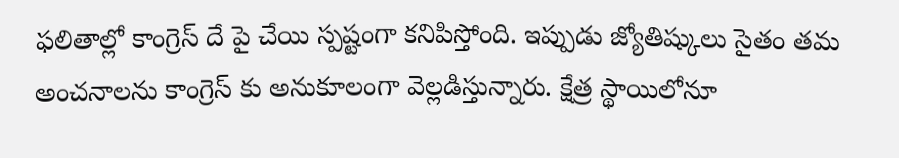ఫలితాల్లో కాంగ్రెస్ దే పై చేయి స్పష్టంగా కనిపిస్తోంది. ఇప్పుడు జ్యోతిష్కులు సైతం తమ అంచనాలను కాంగ్రెస్ కు అనుకూలంగా వెల్లడిస్తున్నారు. క్షేత్ర స్థాయిలోనూ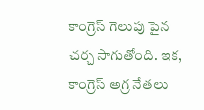కాంగ్రెస్ గెలుపు పైన చర్చ సాగుతోంది. ఇక, కాంగ్రెస్ అగ్ర నేతలు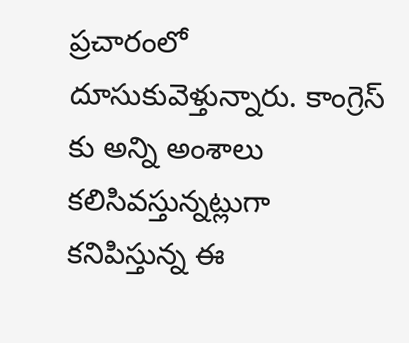ప్రచారంలో దూసుకువెళ్తున్నారు. కాంగ్రెస్ కు అన్ని అంశాలు కలిసివస్తున్నట్లుగా కనిపిస్తున్న ఈ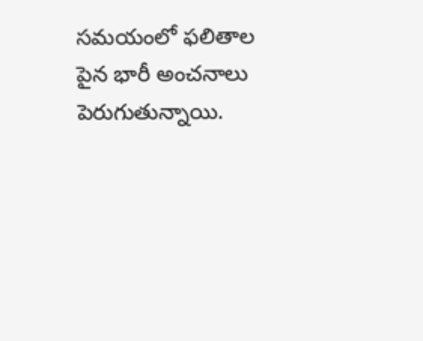సమయంలో ఫలితాల పైన భారీ అంచనాలు పెరుగుతున్నాయి.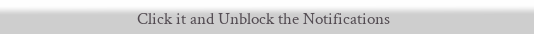Click it and Unblock the Notifications